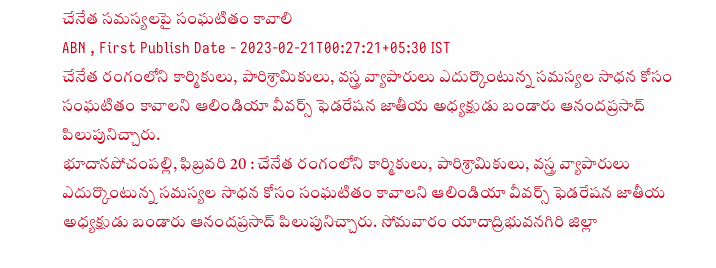చేనేత సమస్యలపై సంఘటితం కావాలి
ABN , First Publish Date - 2023-02-21T00:27:21+05:30 IST
చేనేత రంగంలోని కార్మికులు, పారిశ్రామికులు, వస్త్ర వ్యాపారులు ఎదుర్కొంటున్న సమస్యల సాధన కోసం సంఘటితం కావాలని ఆలిండియా వీవర్స్ ఫెడరేషన జాతీయ అధ్యక్షుడు బండారు ఆనందప్రసాద్ పిలుపునిచ్చారు.
భూదానపోచంపల్లి, ఫిబ్రవరి 20 : చేనేత రంగంలోని కార్మికులు, పారిశ్రామికులు, వస్త్ర వ్యాపారులు ఎదుర్కొంటున్న సమస్యల సాధన కోసం సంఘటితం కావాలని ఆలిండియా వీవర్స్ ఫెడరేషన జాతీయ అధ్యక్షుడు బండారు ఆనందప్రసాద్ పిలుపునిచ్చారు. సోమవారం యాదాద్రిభువనగిరి జిల్లా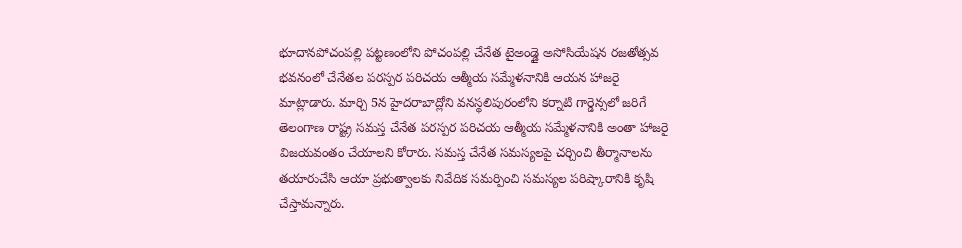భూదానపోచంపల్లి పట్టణంలోని పోచంపల్లి చేనేత టైఅండ్డై అసోసియేషన రజతోత్సవ భవనంలో చేనేతల పరస్పర పరిచయ ఆత్మీయ సమ్మేళనానికి ఆయన హాజరై మాట్లాడారు. మార్చి 5న హైదరాబాద్లోని వనస్థలిపురంలోని కర్నాటి గార్డెన్సలో జరిగే తెలంగాణ రాష్ట్ర సమస్త చేనేత పరస్పర పరిచయ ఆత్మీయ సమ్మేళనానికి అంతా హాజరై విజయవంతం చేయాలని కోరారు. సమస్త చేనేత సమస్యలపై చర్చించి తీర్మానాలను తయారుచేసి ఆయా ప్రభుత్వాలకు నివేదిక సమర్పించి సమస్యల పరిష్కారానికి కృషి చేస్తామన్నారు.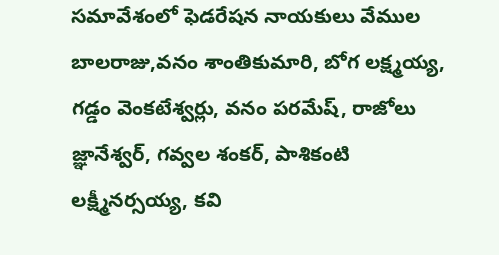సమావేశంలో ఫెడరేషన నాయకులు వేముల బాలరాజు,వనం శాంతికుమారి, బోగ లక్ష్మయ్య, గడ్డం వెంకటేశ్వర్లు, వనం పరమేష్, రాజోలు జ్ఞానేశ్వర్, గవ్వల శంకర్, పాశికంటి లక్ష్మీనర్సయ్య, కవి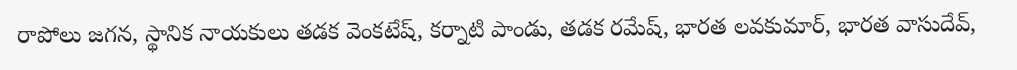రాపోలు జగన, స్థానిక నాయకులు తడక వెంకటేష్, కర్నాటి పాండు, తడక రమేష్, భారత లవకుమార్, భారత వాసుదేవ్,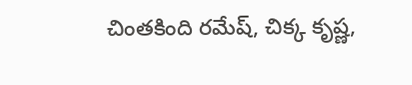చింతకింది రమేష్, చిక్క కృష్ణ,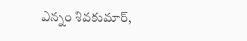ఎన్నం శివకుమార్,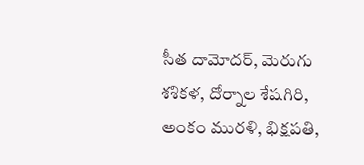సీత దామోదర్, మెరుగు శశికళ, దోర్నాల శేషగిరి, అంకం మురళి, భిక్షపతి,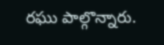రఘు పాల్గొన్నారు.